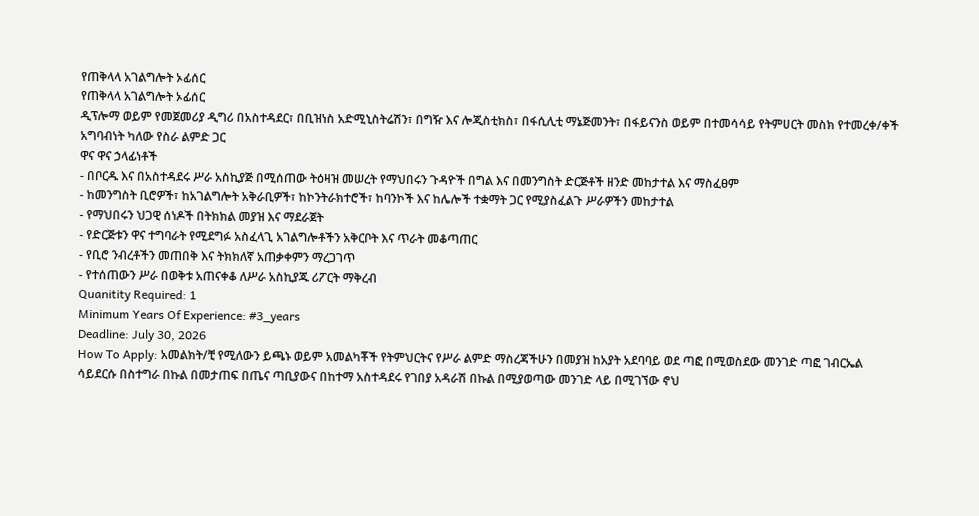የጠቅላላ አገልግሎት ኦፊሰር
የጠቅላላ አገልግሎት ኦፊሰር
ዲፕሎማ ወይም የመጀመሪያ ዲግሪ በአስተዳደር፣ በቢዝነስ አድሚኒስትሬሽን፣ በግዥ እና ሎጂስቲክስ፣ በፋሲሊቲ ማኔጅመንት፣ በፋይናንስ ወይም በተመሳሳይ የትምሀርት መስክ የተመረቀ/ቀች አግባብነት ካለው የስራ ልምድ ጋር
ዋና ዋና ኃላፊነቶች
- በቦርዱ እና በአስተዳደሩ ሥራ አስኪያጅ በሚሰጠው ትዕዛዝ መሠረት የማህበሩን ጉዳዮች በግል እና በመንግስት ድርጅቶች ዘንድ መከታተል እና ማስፈፀም
- ከመንግስት ቢሮዎች፣ ከአገልግሎት አቅራቢዎች፣ ከኮንትራክተሮች፣ ከባንኮች እና ከሌሎች ተቋማት ጋር የሚያስፈልጉ ሥራዎችን መከታተል
- የማህበሩን ህጋዊ ሰነዶች በትክክል መያዝ እና ማደራጀት
- የድርጅቱን ዋና ተግባራት የሚደግፉ አስፈላጊ አገልግሎቶችን አቅርቦት እና ጥራት መቆጣጠር
- የቢሮ ንብረቶችን መጠበቅ እና ትክክለኛ አጠቃቀምን ማረጋገጥ
- የተሰጠውን ሥራ በወቅቱ አጠናቀቆ ለሥራ አስኪያጁ ሪፖርት ማቅረብ
Quanitity Required: 1
Minimum Years Of Experience: #3_years
Deadline: July 30, 2026
How To Apply: አመልክት/ቺ የሚለውን ይጫኑ ወይም አመልካቾች የትምህርትና የሥራ ልምድ ማስረጃችሁን በመያዝ ከአያት አደባባይ ወደ ጣፎ በሚወስደው መንገድ ጣፎ ገብርኤል ሳይደርሱ በስተግራ በኩል በመታጠፍ በጤና ጣቢያውና በከተማ አስተዳደሩ የገበያ አዳራሽ በኩል በሚያወጣው መንገድ ላይ በሚገኘው ኖህ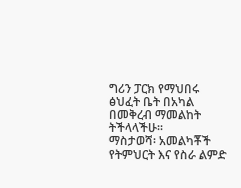ግሪን ፓርክ የማህበሩ ፅህፈት ቤት በአካል በመቅረብ ማመልከት ትችላላችሁ፡፡
ማስታወሻ፡ አመልካቾች የትምህርት እና የስራ ልምድ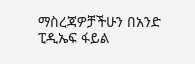ማስረጃዎቻችሁን በአንድ ፒዲኤፍ ፋይል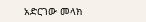አድርገው መላክ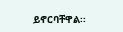ይኖርባቸዋል፡፡